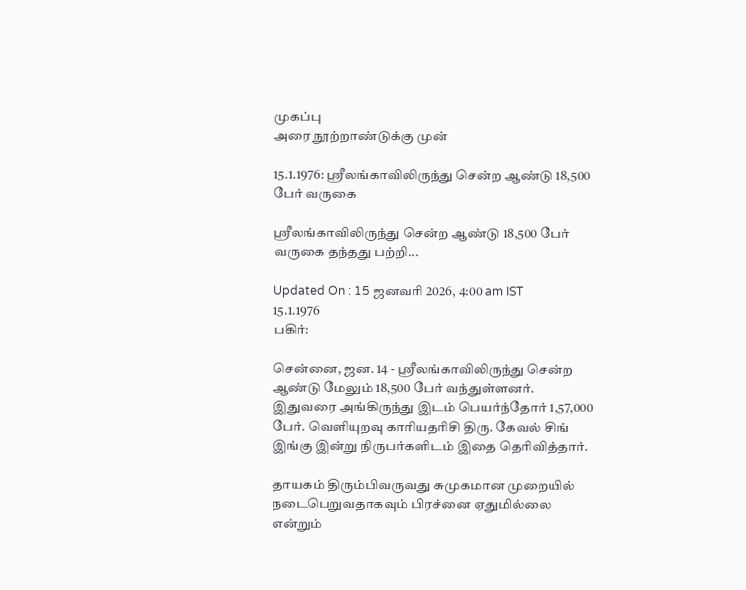முகப்பு
அரை நூற்றாண்டுக்கு முன்

15.1.1976: ஸ்ரீலங்காவிலிருந்து சென்ற ஆண்டு 18,500 பேர் வருகை

ஸ்ரீலங்காவிலிருந்து சென்ற ஆண்டு 18,500 பேர் வருகை தந்தது பற்றி...

Updated On : 15 ஜனவரி 2026, 4:00 am IST
15.1.1976
பகிர்:

சென்னை, ஜன. 14 - ஸ்ரீலங்காவிலிருந்து சென்ற ஆண்டு மேலும் 18,500 பேர் வந்துள்ளனர். இதுவரை அங்கிருந்து இடம் பெயர்ந்தோர் 1,57,000 பேர். வெளியுறவு காரியதரிசி திரு. கேவல் சிங் இங்கு இன்று நிருபர்களிடம் இதை தெரிவித்தார்.

தாயகம் திரும்பிவருவது சுமுகமான முறையில் நடைபெறுவதாகவும் பிரச்னை ஏதுமில்லை என்றும்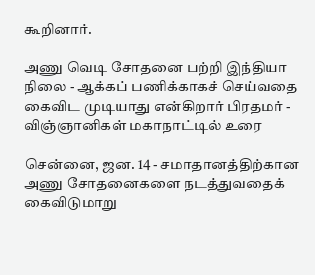கூறினார்.

அணு வெடி சோதனை பற்றி இந்தியா நிலை - ஆக்கப் பணிக்காகச் செய்வதை கைவிட முடியாது என்கிறார் பிரதமர் - விஞ்ஞானிகள் மகாநாட்டில் உரை

சென்னை, ஜன. 14 - சமாதானத்திற்கான அணு சோதனைகளை நடத்துவதைக் கைவிடுமாறு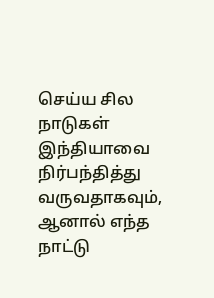செய்ய சில நாடுகள் இந்தியாவை நிர்பந்தித்து வருவதாகவும், ஆனால் எந்த நாட்டு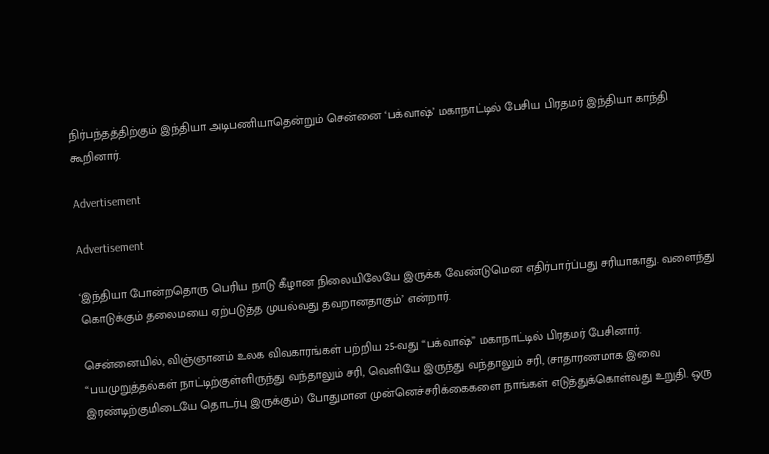நிர்பந்தத்திற்கும் இந்தியா அடிபணியாதென்றும் சென்னை ‘பக்வாஷ்’ மகாநாட்டில் பேசிய பிரதமர் இந்தியா காந்தி கூறினார்.

Advertisement

Advertisement

‘இந்தியா போன்றதொரு பெரிய நாடு கீழான நிலையிலேயே இருக்க வேண்டுமென எதிர்பார்ப்பது சரியாகாது. வளைந்து கொடுக்கும் தலைமயை ஏற்படுத்த முயல்வது தவறானதாகும்’ என்றார்.

சென்னையில், விஞ்ஞானம் உலக விவகாரங்கள் பற்றிய 25-வது “பக்வாஷ்” மகாநாட்டில் பிரதமர் பேசினார். “பயமுறுத்தல்கள் நாட்டிற்குள்ளிருந்து வந்தாலும் சரி, வெளியே இருந்து வந்தாலும் சரி, (சாதாரணமாக இவை இரண்டிற்குமிடையே தொடர்பு இருக்கும்) போதுமான முன்னெச்சரிக்கைகளை நாங்கள் எடுத்துக்கொள்வது உறுதி. ஒரு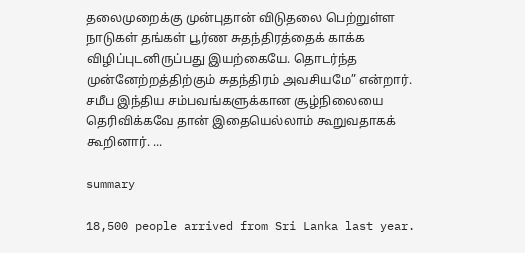தலைமுறைக்கு முன்புதான் விடுதலை பெற்றுள்ள நாடுகள் தங்கள் பூர்ண சுதந்திரத்தைக் காக்க விழிப்புடனிருப்பது இயற்கையே. தொடர்ந்த முன்னேற்றத்திற்கும் சுதந்திரம் அவசியமே” என்றார். சமீப இந்திய சம்பவங்களுக்கான சூழ்நிலையை தெரிவிக்கவே தான் இதையெல்லாம் கூறுவதாகக் கூறினார். ...

summary

18,500 people arrived from Sri Lanka last year.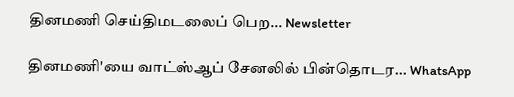தினமணி செய்திமடலைப் பெற... Newsletter

தினமணி'யை வாட்ஸ்ஆப் சேனலில் பின்தொடர... WhatsApp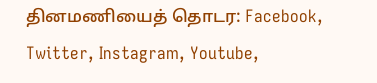தினமணியைத் தொடர: Facebook, Twitter, Instagram, Youtube,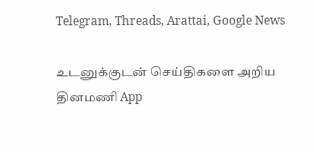Telegram, Threads, Arattai, Google News

உடனுக்குடன் செய்திகளை அறிய தினமணி App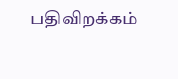பதிவிறக்கம்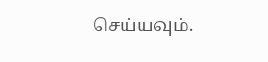செய்யவும்.